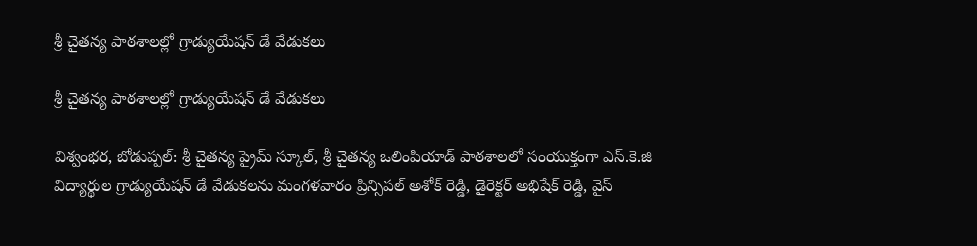శ్రీ చైతన్య పాఠశాలల్లో గ్రాడ్యుయేషన్ డే వేడుకలు

శ్రీ చైతన్య పాఠశాలల్లో గ్రాడ్యుయేషన్ డే వేడుకలు

విశ్వంభర, బోడుప్పల్: శ్రీ చైతన్య ప్రైమ్ స్కూల్, శ్రీ చైతన్య ఒలింపియాడ్ పాఠశాలలో సంయుక్తంగా ఎస్.కె.జి విద్యార్థుల గ్రాడ్యుయేషన్ డే వేడుకలను మంగళవారం ప్రిన్సిపల్ అశోక్ రెడ్డి, డైరెక్టర్ అభిషేక్ రెడ్డి, వైస్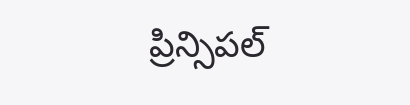ప్రిన్సిపల్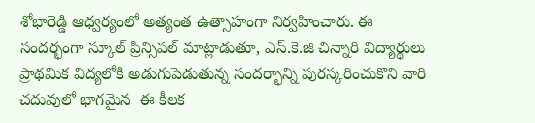శోభారెడ్డి ఆధ్వర్యంలో అత్యంత ఉత్సాహంగా నిర్వహించారు. ఈ సందర్భంగా స్కూల్ ప్రిన్సిపల్ మాట్లాడుతూ, ఎస్.కె.జి చిన్నారి విద్యార్థులు ప్రాథమిక విద్యలోకి అడుగుపెడుతున్న సందర్భాన్ని పురస్కరించుకొని వారి చదువులో భాగమైన  ఈ కీలక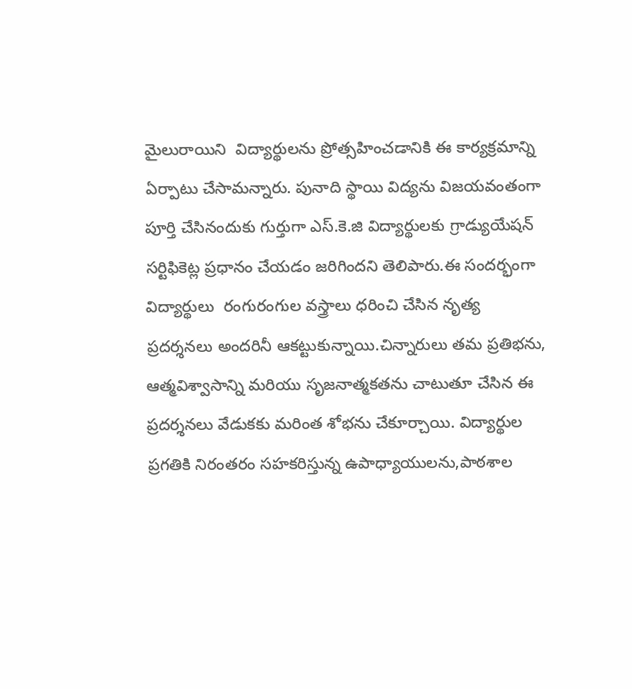మైలురాయిని  విద్యార్థులను ప్రోత్సహించడానికి ఈ కార్యక్రమాన్ని ఏర్పాటు చేసామన్నారు. పునాది స్థాయి విద్యను విజయవంతంగా పూర్తి చేసినందుకు గుర్తుగా ఎస్.కె.జి విద్యార్థులకు గ్రాడ్యుయేషన్ సర్టిఫికెట్ల ప్రధానం చేయడం జరిగిందని తెలిపారు.ఈ సందర్భంగా విద్యార్థులు  రంగురంగుల వస్త్రాలు ధరించి చేసిన నృత్య ప్రదర్శనలు అందరినీ ఆకట్టుకున్నాయి.చిన్నారులు తమ ప్రతిభను, ఆత్మవిశ్వాసాన్ని మరియు సృజనాత్మకతను చాటుతూ చేసిన ఈ ప్రదర్శనలు వేడుకకు మరింత శోభను చేకూర్చాయి. విద్యార్థుల ప్రగతికి నిరంతరం సహకరిస్తున్న ఉపాధ్యాయులను,పాఠశాల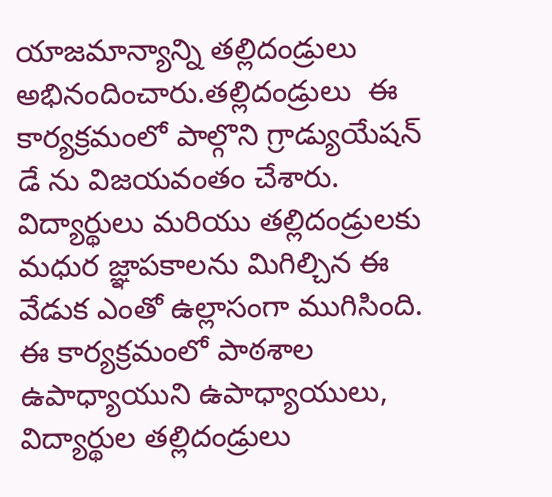యాజమాన్యాన్ని తల్లిదండ్రులు అభినందించారు.తల్లిదండ్రులు  ఈ కార్యక్రమంలో పాల్గొని గ్రాడ్యుయేషన్ డే ను విజయవంతం చేశారు. విద్యార్థులు మరియు తల్లిదండ్రులకు మధుర జ్ఞాపకాలను మిగిల్చిన ఈ వేడుక ఎంతో ఉల్లాసంగా ముగిసింది. ఈ కార్యక్రమంలో పాఠశాల ఉపాధ్యాయుని ఉపాధ్యాయులు, విద్యార్థుల తల్లిదండ్రులు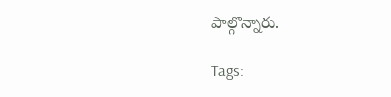పాల్గొన్నారు.

Tags: